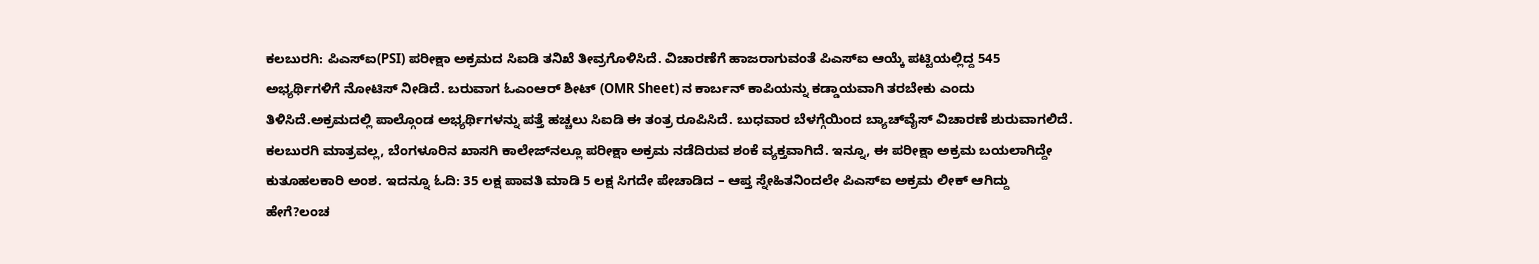ಕಲಬುರಗಿ: ಪಿಎಸ್‍ಐ(PSI) ಪರೀಕ್ಷಾ ಅಕ್ರಮದ ಸಿಐಡಿ ತನಿಖೆ ತೀವ್ರಗೊಳಿಸಿದೆ. ವಿಚಾರಣೆಗೆ ಹಾಜರಾಗುವಂತೆ ಪಿಎಸ್‍ಐ ಆಯ್ಕೆ ಪಟ್ಟಿಯಲ್ಲಿದ್ದ 545 ಅಭ್ಯರ್ಥಿಗಳಿಗೆ ನೋಟಿಸ್ ನೀಡಿದೆ. ಬರುವಾಗ ಓಎಂಆರ್ ಶೀಟ್‍ (OMR Sheet) ನ ಕಾರ್ಬನ್ ಕಾಪಿಯನ್ನು ಕಡ್ಡಾಯವಾಗಿ ತರಬೇಕು ಎಂದು ತಿಳಿಸಿದೆ.ಅಕ್ರಮದಲ್ಲಿ ಪಾಲ್ಗೊಂಡ ಅಭ್ಯರ್ಥಿಗಳನ್ನು ಪತ್ತೆ ಹಚ್ಚಲು ಸಿಐಡಿ ಈ ತಂತ್ರ ರೂಪಿಸಿದೆ. ಬುಧವಾರ ಬೆಳಗ್ಗೆಯಿಂದ ಬ್ಯಾಚ್‍ವೈಸ್ ವಿಚಾರಣೆ ಶುರುವಾಗಲಿದೆ. ಕಲಬುರಗಿ ಮಾತ್ರವಲ್ಲ, ಬೆಂಗಳೂರಿನ ಖಾಸಗಿ ಕಾಲೇಜ್‍ನಲ್ಲೂ ಪರೀಕ್ಷಾ ಅಕ್ರಮ ನಡೆದಿರುವ ಶಂಕೆ ವ್ಯಕ್ತವಾಗಿದೆ. ಇನ್ನೂ, ಈ ಪರೀಕ್ಷಾ ಅಕ್ರಮ ಬಯಲಾಗಿದ್ದೇ ಕುತೂಹಲಕಾರಿ ಅಂಶ. ಇದನ್ನೂ ಓದಿ: 35 ಲಕ್ಷ ಪಾವತಿ ಮಾಡಿ 5 ಲಕ್ಷ ಸಿಗದೇ ಪೇಚಾಡಿದ – ಆಪ್ತ ಸ್ನೇಹಿತನಿಂದಲೇ ಪಿಎಸ್‌ಐ ಅಕ್ರಮ ಲೀಕ್‌ ಆಗಿದ್ದು ಹೇಗೆ?ಲಂಚ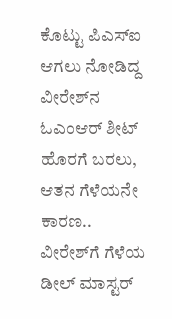ಕೊಟ್ಟು ಪಿಎಸ್‍ಐ ಆಗಲು ನೋಡಿದ್ದ ವೀರೇಶ್‍ನ ಓಎಂಆರ್ ಶೀಟ್ ಹೊರಗೆ ಬರಲು, ಆತನ ಗೆಳೆಯನೇ ಕಾರಣ.. ವೀರೇಶ್‍ಗೆ ಗೆಳೆಯ ಡೀಲ್ ಮಾಸ್ಟರ್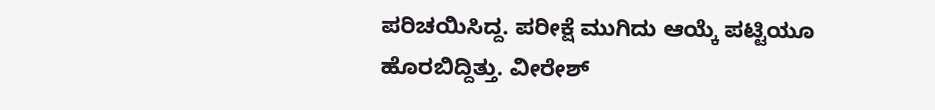ಪರಿಚಯಿಸಿದ್ದ. ಪರೀಕ್ಷೆ ಮುಗಿದು ಆಯ್ಕೆ ಪಟ್ಟಿಯೂ ಹೊರಬಿದ್ದಿತ್ತು. ವೀರೇಶ್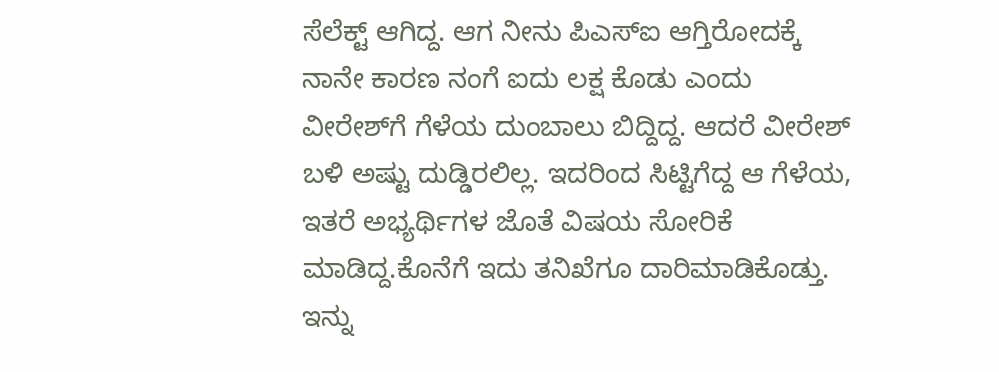ಸೆಲೆಕ್ಟ್ ಆಗಿದ್ದ. ಆಗ ನೀನು ಪಿಎಸ್‍ಐ ಆಗ್ತಿರೋದಕ್ಕೆ ನಾನೇ ಕಾರಣ ನಂಗೆ ಐದು ಲಕ್ಷ ಕೊಡು ಎಂದು ವೀರೇಶ್‍ಗೆ ಗೆಳೆಯ ದುಂಬಾಲು ಬಿದ್ದಿದ್ದ. ಆದರೆ ವೀರೇಶ್ ಬಳಿ ಅಷ್ಟು ದುಡ್ಡಿರಲಿಲ್ಲ. ಇದರಿಂದ ಸಿಟ್ಟಿಗೆದ್ದ ಆ ಗೆಳೆಯ, ಇತರೆ ಅಭ್ಯರ್ಥಿಗಳ ಜೊತೆ ವಿಷಯ ಸೋರಿಕೆ ಮಾಡಿದ್ದ.ಕೊನೆಗೆ ಇದು ತನಿಖೆಗೂ ದಾರಿಮಾಡಿಕೊಡ್ತು. ಇನ್ನು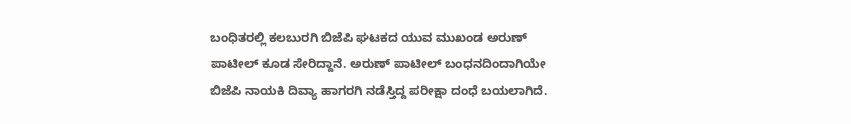ಬಂಧಿತರಲ್ಲಿ ಕಲಬುರಗಿ ಬಿಜೆಪಿ ಘಟಕದ ಯುವ ಮುಖಂಡ ಅರುಣ್ ಪಾಟೀಲ್ ಕೂಡ ಸೇರಿದ್ದಾನೆ. ಅರುಣ್ ಪಾಟೀಲ್ ಬಂಧನದಿಂದಾಗಿಯೇ ಬಿಜೆಪಿ ನಾಯಕಿ ದಿವ್ಯಾ ಹಾಗರಗಿ ನಡೆಸ್ತಿದ್ದ ಪರೀಕ್ಷಾ ದಂಧೆ ಬಯಲಾಗಿದೆ.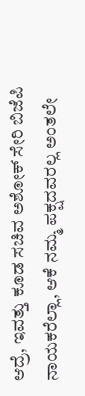ಆದ್ರೆ, ಇವತ್ತು ಕೂಡ ಸಚಿವ ಅಶೋಕ್ ಸೇರಿ ಬಿಜೆಪಿ ನಾಯಕರೆಲ್ಲಾ, ಆಕೆ ನಮ್ಮ ಪಕ್ಷದವರಲ್ಲ ಅಂತಲೇ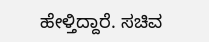ಹೇಳ್ತಿದ್ದಾರೆ. ಸಚಿವ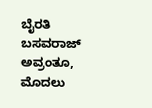ಬೈರತಿ ಬಸವರಾಜ್ ಅವ್ರಂತೂ, ಮೊದಲು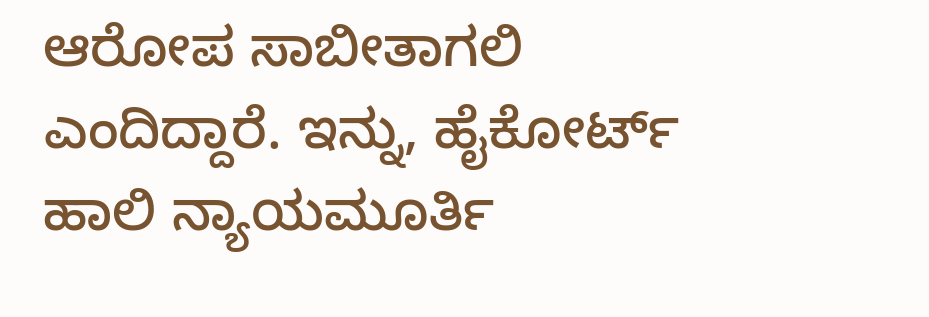ಆರೋಪ ಸಾಬೀತಾಗಲಿ ಎಂದಿದ್ದಾರೆ. ಇನ್ನು, ಹೈಕೋರ್ಟ್ ಹಾಲಿ ನ್ಯಾಯಮೂರ್ತಿ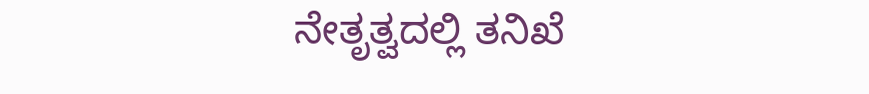ನೇತೃತ್ವದಲ್ಲಿ ತನಿಖೆ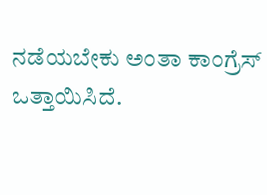ನಡೆಯಬೇಕು ಅಂತಾ ಕಾಂಗ್ರೆಸ್ ಒತ್ತಾಯಿಸಿದೆ.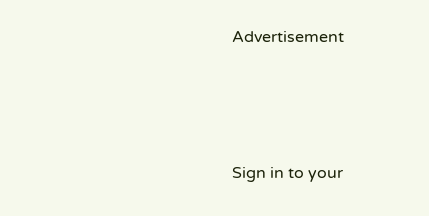Advertisement




Sign in to your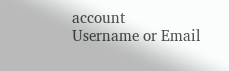account
Username or Email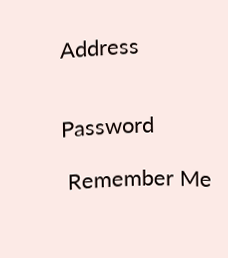Address


Password

 Remember Me